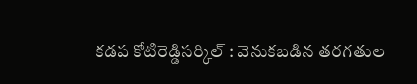కడప కోటిరెడ్డిసర్కిల్ : వెనుకబడిన తరగతుల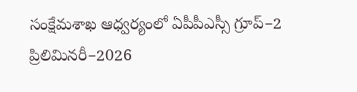సంక్షేమశాఖ ఆధ్వర్యంలో ఏపీపీఎస్సీ గ్రూప్–2 ప్రిలిమినరీ–2026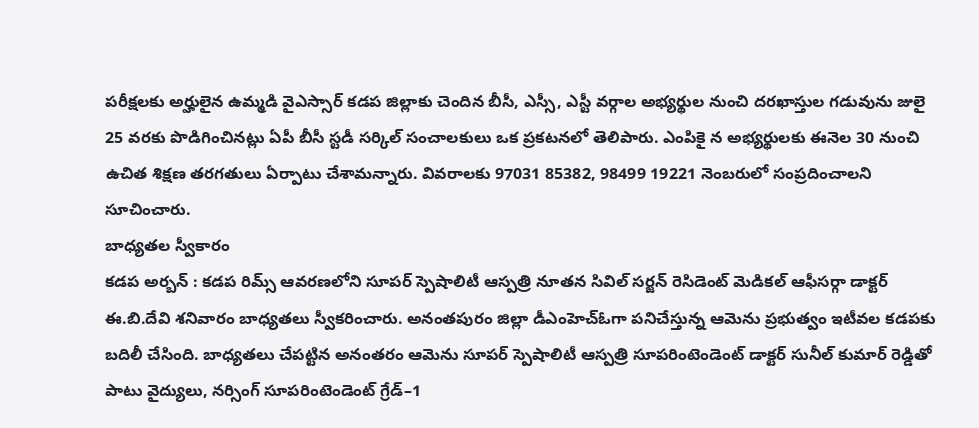పరీక్షలకు అర్హులైన ఉమ్మడి వైఎస్సార్ కడప జిల్లాకు చెందిన బీసీ, ఎస్సీ, ఎస్టీ వర్గాల అభ్యర్థుల నుంచి దరఖాస్తుల గడువును జులై 25 వరకు పొడిగించినట్లు ఏపీ బీసీ స్టడీ సర్కిల్ సంచాలకులు ఒక ప్రకటనలో తెలిపారు. ఎంపికై న అభ్యర్థులకు ఈనెల 30 నుంచి ఉచిత శిక్షణ తరగతులు ఏర్పాటు చేశామన్నారు. వివరాలకు 97031 85382, 98499 19221 నెంబరులో సంప్రదించాలని సూచించారు.
బాధ్యతల స్వీకారం
కడప అర్బన్ : కడప రిమ్స్ ఆవరణలోని సూపర్ స్పెషాలిటీ ఆస్పత్రి నూతన సివిల్ సర్జన్ రెసిడెంట్ మెడికల్ ఆఫీసర్గా డాక్టర్ ఈ.బి.దేవి శనివారం బాధ్యతలు స్వీకరించారు. అనంతపురం జిల్లా డీఎంహెచ్ఓగా పనిచేస్తున్న ఆమెను ప్రభుత్వం ఇటీవల కడపకు బదిలీ చేసింది. బాధ్యతలు చేపట్టిన అనంతరం ఆమెను సూపర్ స్పెషాలిటీ ఆస్పత్రి సూపరింటెండెంట్ డాక్టర్ సునీల్ కుమార్ రెడ్డితో పాటు వైద్యులు, నర్సింగ్ సూపరింటెండెంట్ గ్రేడ్–1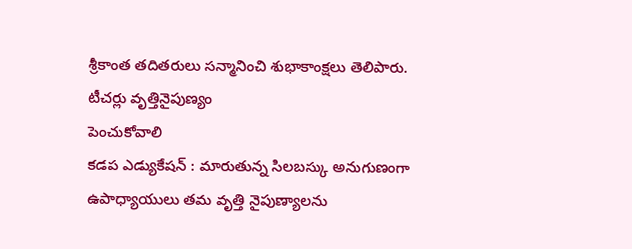శ్రీకాంత తదితరులు సన్మానించి శుభాకాంక్షలు తెలిపారు.
టీచర్లు వృత్తినైపుణ్యం
పెంచుకోవాలి
కడప ఎడ్యుకేషన్ : మారుతున్న సిలబస్కు అనుగుణంగా ఉపాధ్యాయులు తమ వృత్తి నైపుణ్యాలను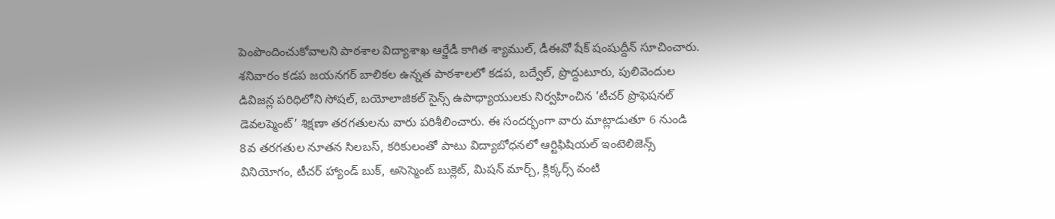పెంపొందించుకోవాలని పాఠశాల విద్యాశాఖ ఆర్జేడీ కాగిత శ్యాముల్, డీఈవో షేక్ షంషుద్దీన్ సూచించారు. శనివారం కడప జయనగర్ బాలికల ఉన్నత పాఠశాలలో కడప, బద్వేల్, ప్రొద్దుటూరు, పులివెందుల డివిజన్ల పరిధిలోని సోషల్, బయోలాజికల్ సైన్స్ ఉపాధ్యాయులకు నిర్వహించిన ’టీచర్ ప్రొఫెషనల్ డెవలప్మెంట్’ శిక్షణా తరగతులను వారు పరిశీలించారు. ఈ సందర్భంగా వారు మాట్లాడుతూ 6 నుండి 8వ తరగతుల నూతన సిలబస్, కరికులంతో పాటు విద్యాబోధనలో ఆర్టిఫిషియల్ ఇంటెలిజెన్స్ వినియోగం, టీచర్ హ్యాండ్ బుక్, అసెస్మెంట్ బుక్లెట్, మిషన్ మార్చ్, క్లిక్కర్స్ వంటి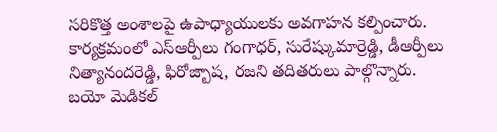సరికొత్త అంశాలపై ఉపాధ్యాయులకు అవగాహన కల్పించారు. కార్యక్రమంలో ఎస్ఆర్పీలు గంగాధర్, సురేష్కుమార్రెడ్డి, డీఆర్పీలు నిత్యానందరెడ్డి, ఫిరోజ్బాష, రజని తదితరులు పాల్గొన్నారు.
బయో మెడికల్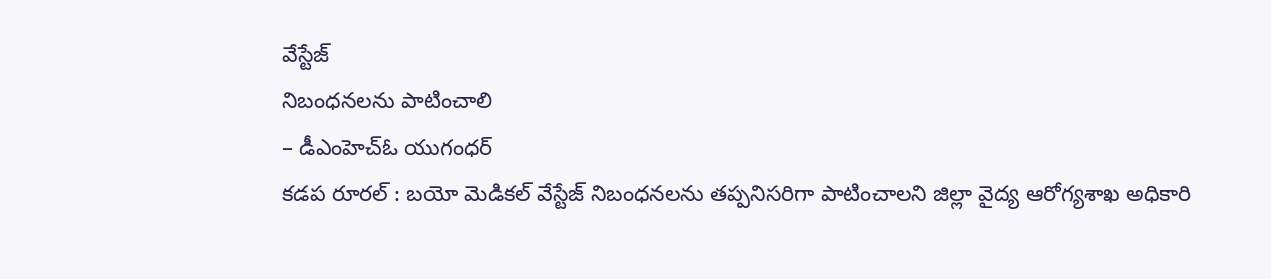వేస్టేజ్
నిబంధనలను పాటించాలి
– డీఎంహెచ్ఓ యుగంధర్
కడప రూరల్ : బయో మెడికల్ వేస్టేజ్ నిబంధనలను తప్పనిసరిగా పాటించాలని జిల్లా వైద్య ఆరోగ్యశాఖ అధికారి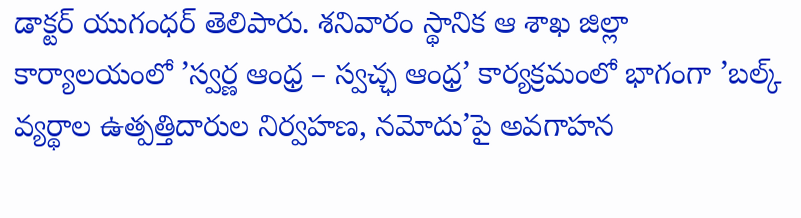డాక్టర్ యుగంధర్ తెలిపారు. శనివారం స్థానిక ఆ శాఖ జిల్లా కార్యాలయంలో ’స్వర్ణ ఆంధ్ర – స్వచ్ఛ ఆంధ్ర’ కార్యక్రమంలో భాగంగా ’బల్క్ వ్యర్థాల ఉత్పత్తిదారుల నిర్వహణ, నమోదు’పై అవగాహన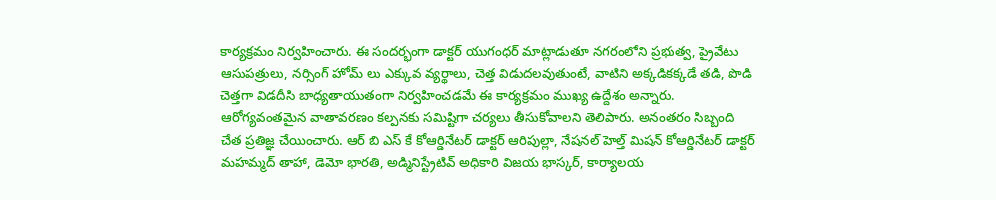కార్యక్రమం నిర్వహించారు. ఈ సందర్భంగా డాక్టర్ యుగంధర్ మాట్లాడుతూ నగరంలోని ప్రభుత్వ, ప్రైవేటు ఆసుపత్రులు, నర్సింగ్ హోమ్ లు ఎక్కువ వ్యర్థాలు, చెత్త విడుదలవుతుంటే, వాటిని అక్కడికక్కడే తడి, పొడి చెత్తగా విడదీసి బాధ్యతాయుతంగా నిర్వహించడమే ఈ కార్యక్రమం ముఖ్య ఉద్దేశం అన్నారు. ఆరోగ్యవంతమైన వాతావరణం కల్పనకు సమిష్టిగా చర్యలు తీసుకోవాలని తెలిపారు. అనంతరం సిబ్బంది చేత ప్రతిజ్ఞ చేయించారు. ఆర్ బి ఎస్ కే కోఆర్డినేటర్ డాక్టర్ ఆరిపుల్లా, నేషనల్ హెల్త్ మిషన్ కోఆర్డినేటర్ డాక్టర్ మహమ్మద్ తాహా, డెమో భారతి, అడ్మినిస్ట్రేటివ్ అధికారి విజయ భాస్కర్, కార్యాలయ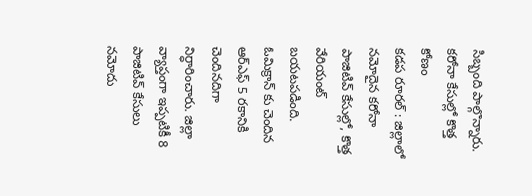సిబ్బంది పాల్గొన్నారు.
కరోనా కేసుల్లో కొత్త కోణం
కడప రూరల్ : జిల్లాలో నమోదైన కరోనా పాజిటివ్ కేసుల్లో, కొత్త వేరియంట్ బయటపడింది. ఓమిక్రాన్ కు చెందిన ఆర్ఎఫ్ 5 రకానికి చెందినదిగా నిర్ధారించారు. జిల్లా వ్యాప్తంగా ఇప్పటికీ 8 పాజిటివ్ కేసులు నమోదు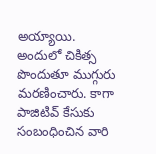అయ్యాయి. అందులో చికిత్స పొందుతూ ముగ్గురు మరణించారు. కాగా పాజిటివ్ కేసుకు సంబంధించిన వారి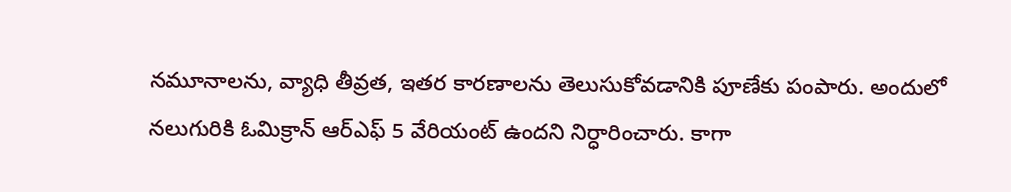నమూనాలను, వ్యాధి తీవ్రత, ఇతర కారణాలను తెలుసుకోవడానికి పూణేకు పంపారు. అందులో నలుగురికి ఓమిక్రాన్ ఆర్ఎఫ్ 5 వేరియంట్ ఉందని నిర్ధారించారు. కాగా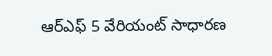ఆర్ఎఫ్ 5 వేరియంట్ సాధారణ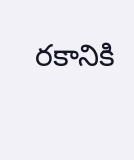రకానికి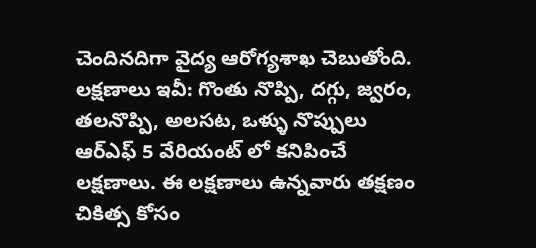చెందినదిగా వైద్య ఆరోగ్యశాఖ చెబుతోంది.
లక్షణాలు ఇవీ: గొంతు నొప్పి, దగ్గు, జ్వరం, తలనొప్పి, అలసట, ఒళ్ళు నొప్పులు ఆర్ఎఫ్ 5 వేరియంట్ లో కనిపించే లక్షణాలు. ఈ లక్షణాలు ఉన్నవారు తక్షణం చికిత్స కోసం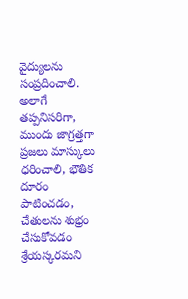వైద్యులను సంప్రదించాలి. అలాగే తప్పనిసరిగా, ముందు జాగ్రత్తగా ప్రజలు మాస్కులు ధరించాలి, భౌతిక దూరం పాటించడం, చేతులను శుభ్రం చేసుకోవడం శ్రేయస్కరమని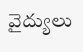వైద్యులు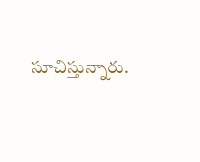సూచిస్తున్నారు.